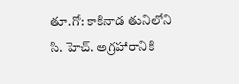తూ.గో: కాకినాడ తునిలోని సి. హెచ్. అగ్రహారానికి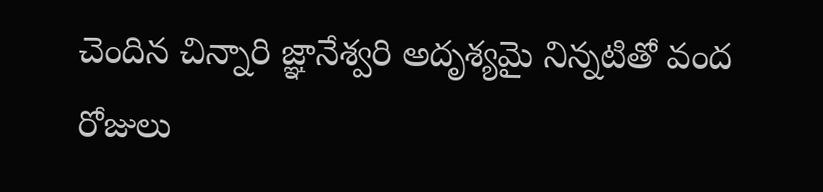చెందిన చిన్నారి జ్ఞానేశ్వరి అదృశ్యమై నిన్నటితో వంద రోజులు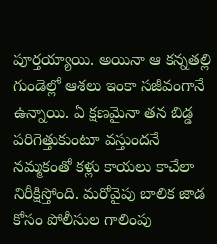పూర్తయ్యాయి. అయినా ఆ కన్నతల్లి గుండెల్లో ఆశలు ఇంకా సజీవంగానే ఉన్నాయి. ఏ క్షణమైనా తన బిడ్డ పరిగెత్తుకుంటూ వస్తుందనే నమ్మకంతో కళ్లు కాయలు కాచేలా నిరీక్షిస్తోంది. మరోవైపు బాలిక జాడ కోసం పోలీసుల గాలింపు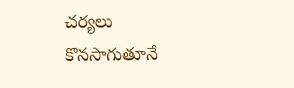చర్యలు కొనసాగుతూనే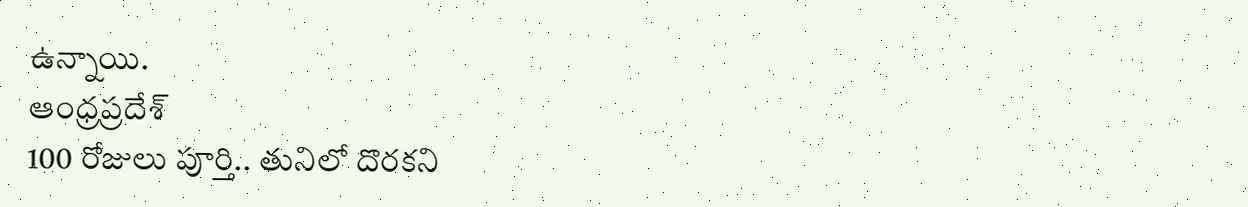ఉన్నాయి.
ఆంధ్రప్రదేశ్
100 రోజులు పూర్తి.. తునిలో దొరకని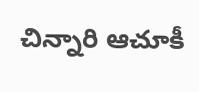చిన్నారి ఆచూకీ